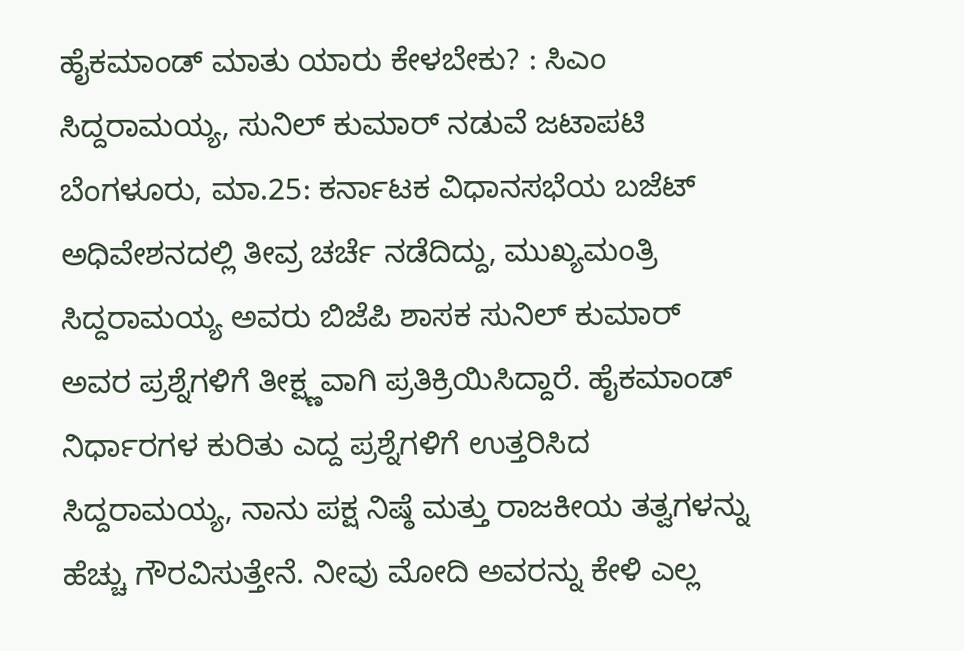ಹೈಕಮಾಂಡ್ ಮಾತು ಯಾರು ಕೇಳಬೇಕು? : ಸಿಎಂ ಸಿದ್ದರಾಮಯ್ಯ, ಸುನಿಲ್ ಕುಮಾರ್ ನಡುವೆ ಜಟಾಪಟಿ
ಬೆಂಗಳೂರು, ಮಾ.25: ಕರ್ನಾಟಕ ವಿಧಾನಸಭೆಯ ಬಜೆಟ್ ಅಧಿವೇಶನದಲ್ಲಿ ತೀವ್ರ ಚರ್ಚೆ ನಡೆದಿದ್ದು, ಮುಖ್ಯಮಂತ್ರಿ ಸಿದ್ದರಾಮಯ್ಯ ಅವರು ಬಿಜೆಪಿ ಶಾಸಕ ಸುನಿಲ್ ಕುಮಾರ್ ಅವರ ಪ್ರಶ್ನೆಗಳಿಗೆ ತೀಕ್ಷ್ಣವಾಗಿ ಪ್ರತಿಕ್ರಿಯಿಸಿದ್ದಾರೆ. ಹೈಕಮಾಂಡ್ ನಿರ್ಧಾರಗಳ ಕುರಿತು ಎದ್ದ ಪ್ರಶ್ನೆಗಳಿಗೆ ಉತ್ತರಿಸಿದ ಸಿದ್ದರಾಮಯ್ಯ, ನಾನು ಪಕ್ಷ ನಿಷ್ಠೆ ಮತ್ತು ರಾಜಕೀಯ ತತ್ವಗಳನ್ನು ಹೆಚ್ಚು ಗೌರವಿಸುತ್ತೇನೆ. ನೀವು ಮೋದಿ ಅವರನ್ನು ಕೇಳಿ ಎಲ್ಲ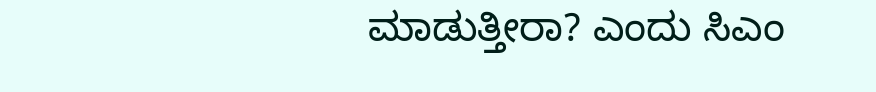ಮಾಡುತ್ತೀರಾ? ಎಂದು ಸಿಎಂ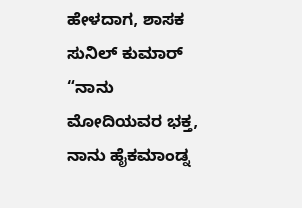ಹೇಳದಾಗ, ಶಾಸಕ ಸುನಿಲ್ ಕುಮಾರ್ “ನಾನು ಮೋದಿಯವರ ಭಕ್ತ, ನಾನು ಹೈಕಮಾಂಡ್ನ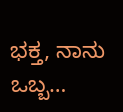ಭಕ್ತ, ನಾನು ಒಬ್ಬ…